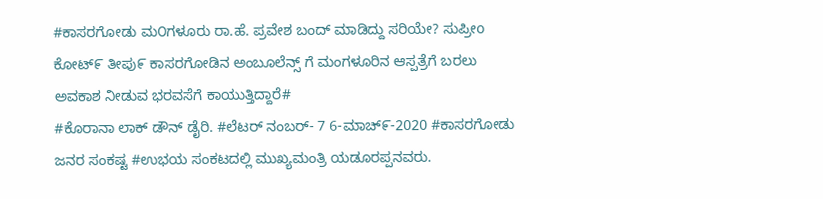#ಕಾಸರಗೋಡು ಮ೦ಗಳೂರು ರಾ.ಹೆ. ಪ್ರವೇಶ ಬಂದ್ ಮಾಡಿದ್ದು ಸರಿಯೇ? ಸುಪ್ರೀo ಕೋಟ್೯ ತೀಪು೯ ಕಾಸರಗೋಡಿನ ಅಂಬೂಲೆನ್ಸ್ ಗೆ ಮಂಗಳೂರಿನ ಆಸ್ಪತ್ರೆಗೆ ಬರಲು ಅವಕಾಶ ನೀಡುವ ಭರವಸೆಗೆ ಕಾಯುತ್ತಿದ್ದಾರೆ#
#ಕೊರಾನಾ ಲಾಕ್ ಡೌನ್ ಡೈರಿ. #ಲೆಟರ್ ನಂಬರ್- 7 6-ಮಾಚ್೯-2020 #ಕಾಸರಗೋಡು ಜನರ ಸಂಕಷ್ಟ #ಉಭಯ ಸಂಕಟದಲ್ಲಿ ಮುಖ್ಯಮಂತ್ರಿ ಯಡೂರಪ್ಪನವರು.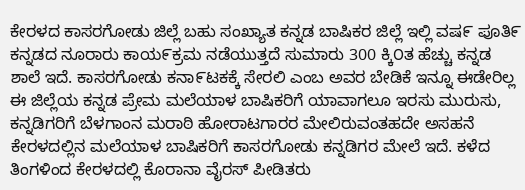ಕೇರಳದ ಕಾಸರಗೋಡು ಜಿಲ್ಲೆ ಬಹು ಸಂಖ್ಯಾತ ಕನ್ನಡ ಬಾಷಿಕರ ಜಿಲ್ಲೆ ಇಲ್ಲಿ ವಷ೯ ಪೂತಿ೯ ಕನ್ನಡದ ನೂರಾರು ಕಾಯ೯ಕ್ರಮ ನಡೆಯುತ್ತದೆ ಸುಮಾರು 300 ಕ್ಕಿ೦ತ ಹೆಚ್ಚು ಕನ್ನಡ ಶಾಲೆ ಇದೆ. ಕಾಸರಗೋಡು ಕನಾ೯ಟಕಕ್ಕೆ ಸೇರಲಿ ಎಂಬ ಅವರ ಬೇಡಿಕೆ ಇನ್ನೂ ಈಡೇರಿಲ್ಲ ಈ ಜಿಲ್ಲೆಯ ಕನ್ನಡ ಪ್ರೇಮ ಮಲೆಯಾಳ ಬಾಷಿಕರಿಗೆ ಯಾವಾಗಲೂ ಇರಸು ಮುರುಸು, ಕನ್ನಡಿಗರಿಗೆ ಬೆಳಗಾಂನ ಮರಾಠಿ ಹೋರಾಟಗಾರರ ಮೇಲಿರುವಂತಹದೇ ಅಸಹನೆ ಕೇರಳದಲ್ಲಿನ ಮಲೆಯಾಳ ಬಾಷಿಕರಿಗೆ ಕಾಸರಗೋಡು ಕನ್ನಡಿಗರ ಮೇಲೆ ಇದೆ. ಕಳೆದ ತಿಂಗಳಿಂದ ಕೇರಳದಲ್ಲಿ ಕೊರಾನಾ ವೈರಸ್ ಪೀಡಿತರು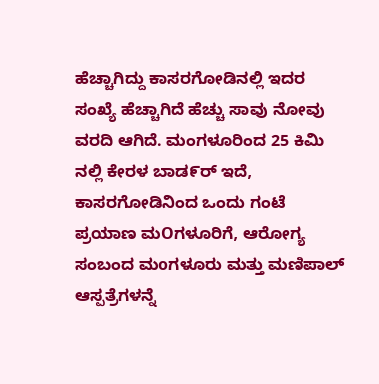ಹೆಚ್ಚಾಗಿದ್ದು ಕಾಸರಗೋಡಿನಲ್ಲಿ ಇದರ ಸಂಖ್ಯೆ ಹೆಚ್ಚಾಗಿದೆ ಹೆಚ್ಚು ಸಾವು ನೋವು ವರದಿ ಆಗಿದೆ. ಮಂಗಳೂರಿಂದ 25 ಕಿಮಿ ನಲ್ಲಿ ಕೇರಳ ಬಾಡ೯ರ್ ಇದೆ, ಕಾಸರಗೋಡಿನಿಂದ ಒಂದು ಗಂಟೆ ಪ್ರಯಾಣ ಮOಗಳೂರಿಗೆ, ಆರೋಗ್ಯ ಸಂಬಂದ ಮoಗಳೂರು ಮತ್ತು ಮಣಿಪಾಲ್ ಆಸ್ಪತ್ರೆಗಳನ್ನೆ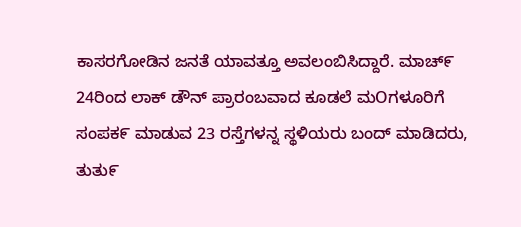ಕಾಸರಗೋಡಿನ ಜನತೆ ಯಾವತ್ತೂ ಅವಲಂಬಿಸಿದ್ದಾರೆ. ಮಾಚ್೯ 24ರಿಂದ ಲಾಕ್ ಡೌನ್ ಪ್ರಾರಂಬವಾದ ಕೂಡಲೆ ಮOಗಳೂರಿಗೆ ಸಂಪಕ೯ ಮಾಡುವ 23 ರಸ್ತೆಗಳನ್ನ ಸ್ಥಳಿಯರು ಬಂದ್ ಮಾಡಿದರು, ತುತು೯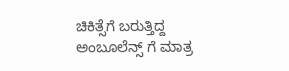ಚಿಕಿತ್ಸೆಗೆ ಬರುತ್ತಿದ್ದ ಅಂಬೂಲೆನ್ಸ್ ಗೆ ಮಾತ್ರ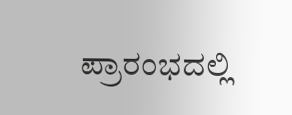ಪ್ರಾರಂಭದಲ್ಲಿ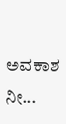ಅವಕಾಶ ನೀ...